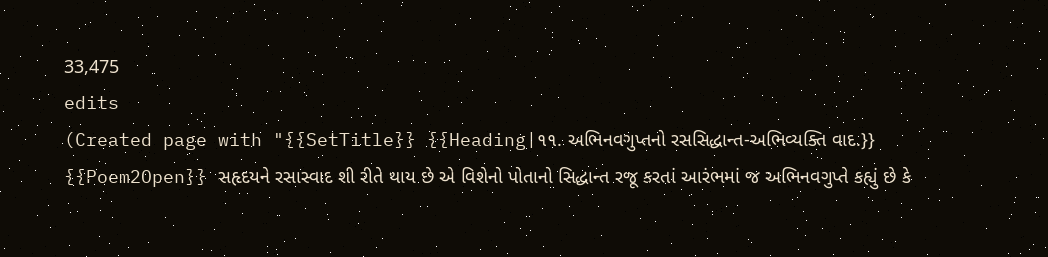33,475
edits
(Created page with "{{SetTitle}} {{Heading|૧૧. અભિનવગુપ્તનો રસસિદ્ધાન્ત-અભિવ્યક્તિ વાદ.}} {{Poem2Open}} સહૃદયને રસાસ્વાદ શી રીતે થાય છે એ વિશેનો પોતાનો સિદ્ધાન્ત રજૂ કરતાં આરંભમાં જ અભિનવગુપ્તે કહ્યું છે કે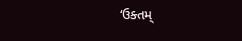‘ઉક્તમ્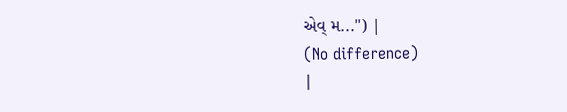એવ્ મ...") |
(No difference)
|